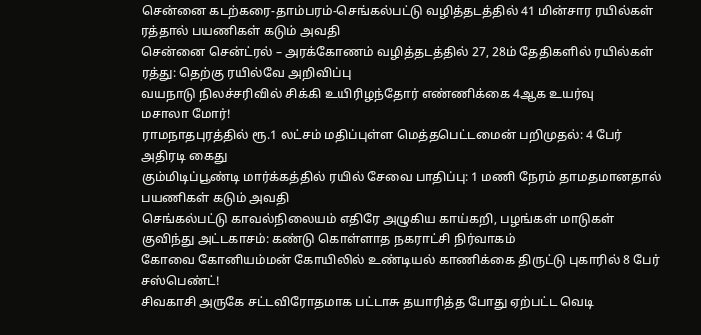சென்னை கடற்கரை-தாம்பரம்-செங்கல்பட்டு வழித்தடத்தில் 41 மின்சார ரயில்கள் ரத்தால் பயணிகள் கடும் அவதி
சென்னை சென்ட்ரல் – அரக்கோணம் வழித்தடத்தில் 27, 28ம் தேதிகளில் ரயில்கள் ரத்து: தெற்கு ரயில்வே அறிவிப்பு
வயநாடு நிலச்சரிவில் சிக்கி உயிரிழந்தோர் எண்ணிக்கை 4ஆக உயர்வு
மசாலா மோர்!
ராமநாதபுரத்தில் ரூ.1 லட்சம் மதிப்புள்ள மெத்தபெட்டமைன் பறிமுதல்: 4 பேர் அதிரடி கைது
கும்மிடிப்பூண்டி மார்க்கத்தில் ரயில் சேவை பாதிப்பு: 1 மணி நேரம் தாமதமானதால் பயணிகள் கடும் அவதி
செங்கல்பட்டு காவல்நிலையம் எதிரே அழுகிய காய்கறி, பழங்கள் மாடுகள் குவிந்து அட்டகாசம்: கண்டு கொள்ளாத நகராட்சி நிர்வாகம்
கோவை கோனியம்மன் கோயிலில் உண்டியல் காணிக்கை திருட்டு புகாரில் 8 பேர் சஸ்பெண்ட்!
சிவகாசி அருகே சட்டவிரோதமாக பட்டாசு தயாரித்த போது ஏற்பட்ட வெடி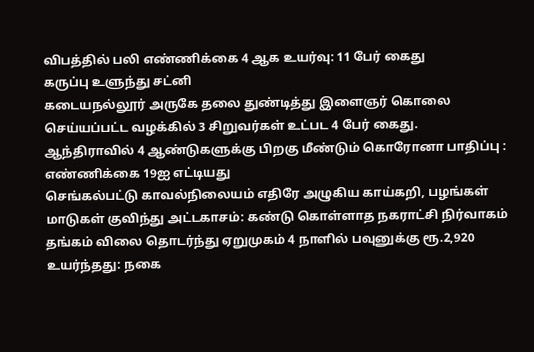விபத்தில் பலி எண்ணிக்கை 4 ஆக உயர்வு: 11 பேர் கைது
கருப்பு உளுந்து சட்னி
கடையநல்லூர் அருகே தலை துண்டித்து இளைஞர் கொலை செய்யப்பட்ட வழக்கில் 3 சிறுவர்கள் உட்பட 4 பேர் கைது.
ஆந்திராவில் 4 ஆண்டுகளுக்கு பிறகு மீண்டும் கொரோனா பாதிப்பு : எண்ணிக்கை 19ஐ எட்டியது
செங்கல்பட்டு காவல்நிலையம் எதிரே அழுகிய காய்கறி, பழங்கள் மாடுகள் குவிந்து அட்டகாசம்: கண்டு கொள்ளாத நகராட்சி நிர்வாகம்
தங்கம் விலை தொடர்ந்து ஏறுமுகம் 4 நாளில் பவுனுக்கு ரூ.2,920 உயர்ந்தது: நகை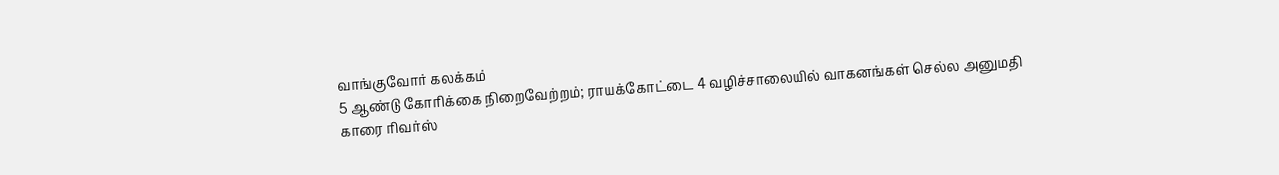வாங்குவோர் கலக்கம்
5 ஆண்டு கோரிக்கை நிறைவேற்றம்; ராயக்கோட்டை 4 வழிச்சாலையில் வாகனங்கள் செல்ல அனுமதி
காரை ரிவர்ஸ்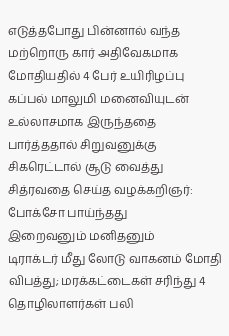எடுத்தபோது பின்னால் வந்த மற்றொரு கார் அதிவேகமாக மோதியதில் 4 பேர் உயிரிழப்பு
கப்பல் மாலுமி மனைவியுடன் உல்லாசமாக இருந்ததை பார்த்ததால் சிறுவனுக்கு சிகரெட்டால் சூடு வைத்து சித்ரவதை செய்த வழக்கறிஞர்: போக்சோ பாய்ந்தது
இறைவனும் மனிதனும்
டிராக்டர் மீது லோடு வாகனம் மோதி விபத்து; மரக்கட்டைகள் சரிந்து 4 தொழிலாளர்கள் பலி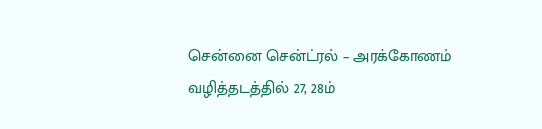சென்னை சென்ட்ரல் – அரக்கோணம் வழித்தடத்தில் 27, 28ம்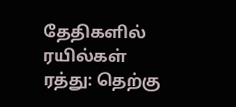தேதிகளில் ரயில்கள் ரத்து: தெற்கு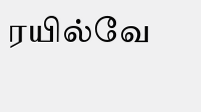ரயில்வே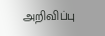அறிவிப்பு